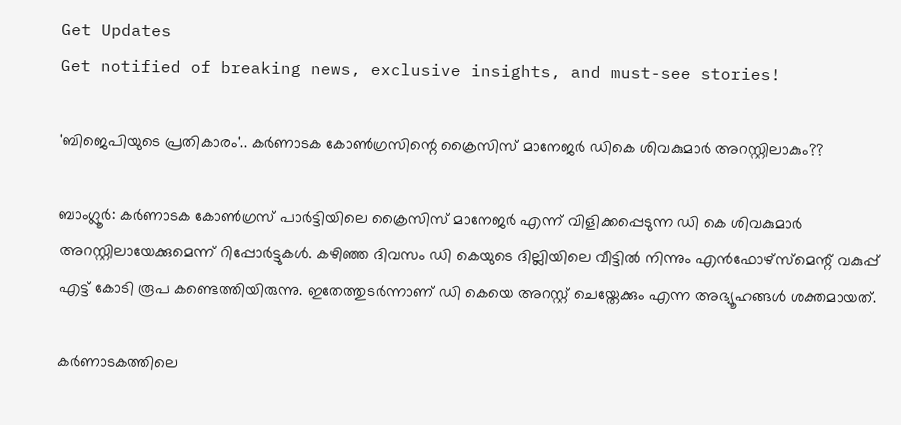Get Updates
Get notified of breaking news, exclusive insights, and must-see stories!

'ബിജെപിയുടെ പ്രതികാരം'.. കർണാടക കോൺഗ്രസിന്റെ ക്രൈസിസ് മാനേജർ ഡികെ ശിവകുമാർ അറസ്റ്റിലാകും??

ബാംഗ്ലൂർ: കർണാടക കോൺഗ്രസ് പാർട്ടിയിലെ ക്രൈസിസ് മാനേജർ എന്ന് വിളിക്കപ്പെടുന്ന ഡി കെ ശിവകുമാര്‍ അറസ്റ്റിലായേക്കുമെന്ന് റിപ്പോർട്ടുകൾ. കഴിഞ്ഞ ദിവസം ഡി കെയുടെ ദില്ലിയിലെ വീട്ടിൽ നിന്നും എൻഫോഴ്സ്മെന്റ് വകുപ്പ് എട്ട് കോടി രൂപ കണ്ടെത്തിയിരുന്നു. ഇതേത്തുടർന്നാണ് ഡി കെയെ അറസ്റ്റ് ചെയ്തേക്കും എന്ന അഭ്യൂഹങ്ങൾ ശക്തമായത്.

കർണാടകത്തിലെ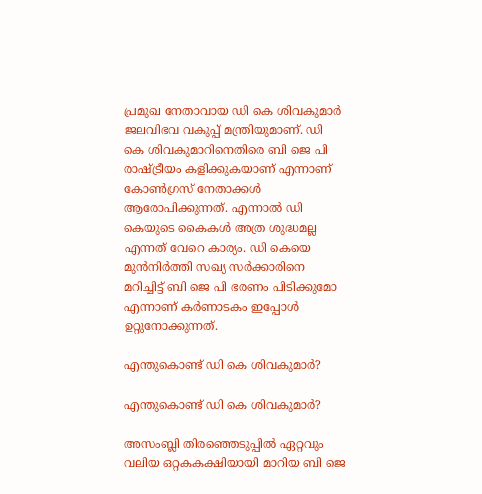പ്രമുഖ നേതാവായ ഡി കെ ശിവകുമാർ ജലവിഭവ വകുപ്പ് മന്ത്രിയുമാണ്. ഡി കെ ശിവകുമാറിനെതിരെ ബി ജെ പി രാഷ്ട്രീയം കളിക്കുകയാണ് എന്നാണ് കോണ്‍ഗ്രസ് നേതാക്കള്‍ ആരോപിക്കുന്നത്. എന്നാൽ ഡി കെയുടെ കൈകള്‍ അത്ര ശുദ്ധമല്ല എന്നത് വേറെ കാര്യം. ഡി കെയെ മുൻനിര്‍ത്തി സഖ്യ സർക്കാരിനെ മറിച്ചിട്ട് ബി ജെ പി ഭരണം പിടിക്കുമോ എന്നാണ് കർണാടകം ഇപ്പോൾ ഉറ്റുനോക്കുന്നത്.

എന്തുകൊണ്ട് ഡി കെ ശിവകുമാർ?

എന്തുകൊണ്ട് ഡി കെ ശിവകുമാർ?

അസംബ്ലി തിരഞ്ഞെടുപ്പിൽ ഏറ്റവും വലിയ ഒറ്റകകക്ഷിയായി മാറിയ ബി ജെ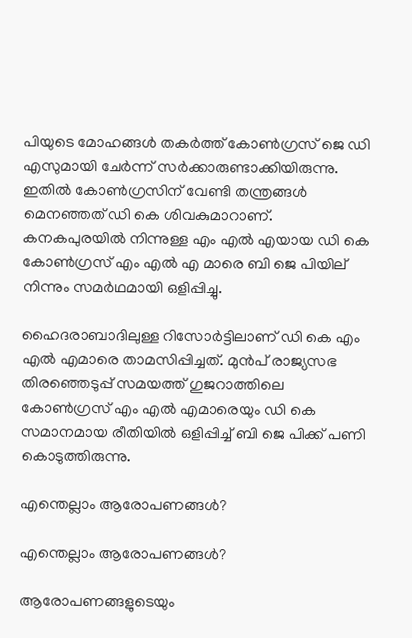പിയുടെ മോഹങ്ങള്‍ തകർത്ത് കോൺഗ്രസ് ജെ ഡി എസുമായി ചേർന്ന് സർക്കാരുണ്ടാക്കിയിരുന്നു. ഇതിൽ കോണ്‍ഗ്രസിന് വേണ്ടി തന്ത്രങ്ങൾ മെനഞ്ഞത് ഡി കെ ശിവകുമാറാണ്. കനകപുരയിൽ നിന്നുള്ള എം എല്‍ എയായ ഡി കെ കോൺഗ്രസ് എം എൽ എ മാരെ ബി ജെ പിയില്‌‍ നിന്നും സമർഥമായി ഒളിപ്പിച്ചു.

ഹൈദരാബാദിലുള്ള റിസോർട്ടിലാണ് ഡി കെ എം എൽ എമാരെ താമസിപ്പിച്ചത്. മുൻപ് രാജ്യസഭ തിരഞ്ഞെടുപ്പ് സമയത്ത് ഗുജറാത്തിലെ കോൺഗ്രസ് എം എൽ എമാരെയും ഡി കെ സമാനമായ രീതിയിൽ ഒളിപ്പിച്ച് ബി ജെ പിക്ക് പണി കൊടുത്തിരുന്നു.

എന്തെല്ലാം ആരോപണങ്ങൾ?

എന്തെല്ലാം ആരോപണങ്ങൾ?

ആരോപണങ്ങളുടെയും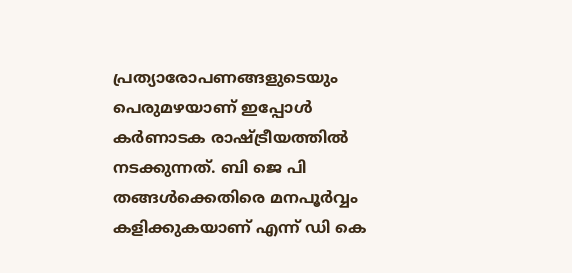പ്രത്യാരോപണങ്ങളുടെയും പെരുമഴയാണ് ഇപ്പോൾ കർണാടക രാഷ്ട്രീയത്തില്‍ നടക്കുന്നത്. ബി ജെ പി തങ്ങൾക്കെതിരെ മനപൂർവ്വം കളിക്കുകയാണ് എന്ന് ഡി കെ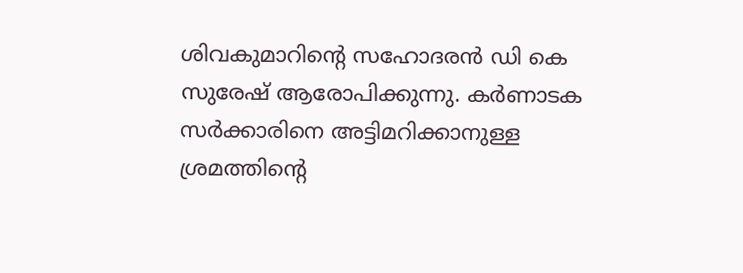ശിവകുമാറിന്റെ സഹോദരന്‍ ഡി കെ സുരേഷ് ആരോപിക്കുന്നു. കർണാടക സർക്കാരിനെ അട്ടിമറിക്കാനുള്ള ശ്രമത്തിന്റെ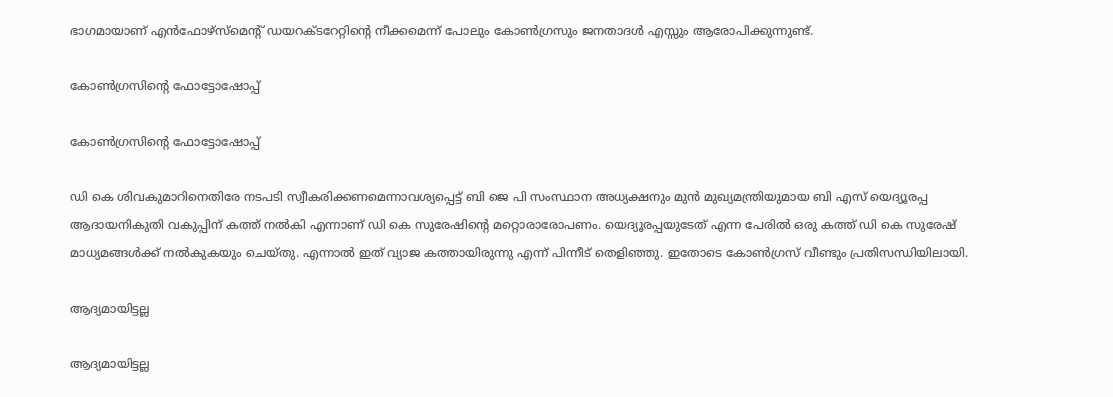ഭാഗമായാണ് എൻഫോഴ്‌സ്‌മെന്റ് ഡയറക്ടറേറ്റിന്റെ നീക്കമെന്ന് പോലും കോൺഗ്രസും ജനതാദൾ എസ്സും ആരോപിക്കുന്നുണ്ട്.

കോൺഗ്രസിന്റെ ഫോട്ടോഷോപ്പ്

കോൺഗ്രസിന്റെ ഫോട്ടോഷോപ്പ്

ഡി കെ ശിവകുമാറിനെതിരേ നടപടി സ്വീകരിക്കണമെന്നാവശ്യപ്പെട്ട് ബി ജെ പി സംസ്ഥാന അധ്യക്ഷനും മുൻ മുഖ്യമന്ത്രിയുമായ ബി എസ് യെദ്യൂരപ്പ ആദായനികുതി വകുപ്പിന് കത്ത് നൽകി എന്നാണ് ഡി കെ സുരേഷിന്‍റെ മറ്റൊരാരോപണം. യെദ്യൂരപ്പയുടേത് എന്ന പേരിൽ ഒരു കത്ത് ഡി കെ സുരേഷ് മാധ്യമങ്ങള്‍ക്ക് നൽകുകയും ചെയ്തു. എന്നാൽ ഇത് വ്യാജ കത്തായിരുന്നു എന്ന് പിന്നീട് തെളിഞ്ഞു. ഇതോടെ കോൺഗ്രസ് വീണ്ടും പ്രതിസന്ധിയിലായി.

ആദ്യമായിട്ടല്ല

ആദ്യമായിട്ടല്ല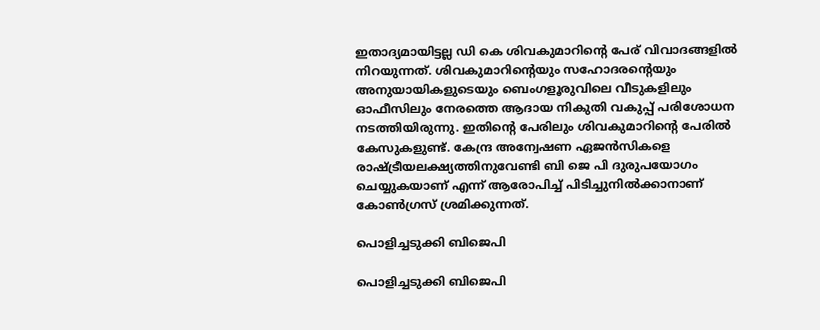ഇതാദ്യമായിട്ടല്ല ഡി കെ ശിവകുമാറിന്‍റെ പേര് വിവാദങ്ങളിൽ നിറയുന്നത്. ശിവകുമാറിന്റെയും സഹോദരന്റെയും അനുയായികളുടെയും ബെംഗളൂരുവിലെ വീടുകളിലും ഓഫീസിലും നേരത്തെ ആദായ നികുതി വകുപ്പ് പരിശോധന നടത്തിയിരുന്നു. ഇതിന്റെ പേരിലും ശിവകുമാറിന്റെ പേരിൽ കേസുകളുണ്ട്. കേന്ദ്ര അന്വേഷണ ഏജൻസികളെ രാഷ്ട്രീയലക്ഷ്യത്തിനുവേണ്ടി ബി ജെ പി ദുരുപയോഗം ചെയ്യുകയാണ് എന്ന് ആരോപിച്ച് പിടിച്ചുനിൽക്കാനാണ് കോൺഗ്രസ് ശ്രമിക്കുന്നത്.

പൊളിച്ചടുക്കി ബിജെപി

പൊളിച്ചടുക്കി ബിജെപി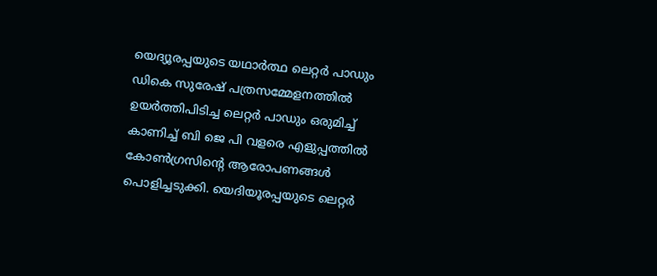യെദ്യൂരപ്പയുടെ യഥാർത്ഥ ലെറ്റർ പാഡും ഡികെ സുരേഷ് പത്രസമ്മേളനത്തിൽ ഉയർത്തിപിടിച്ച ലെറ്റർ പാഡും ഒരുമിച്ച് കാണിച്ച് ബി ജെ പി വളരെ എളുപ്പത്തിൽ കോൺഗ്രസിന്‍റെ ആരോപണങ്ങള്‍ പൊളിച്ചടുക്കി. യെദിയൂരപ്പയുടെ ലെറ്റർ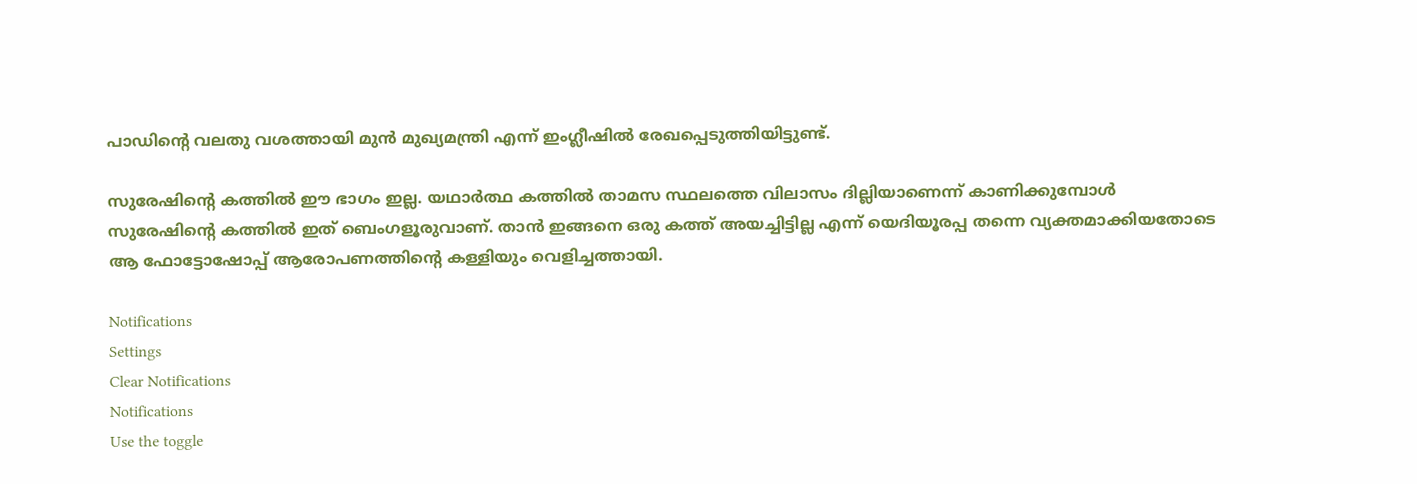പാഡിന്റെ വലതു വശത്തായി മുൻ മുഖ്യമന്ത്രി എന്ന് ഇംഗ്ലീഷിൽ രേഖപ്പെടുത്തിയിട്ടുണ്ട്.

സുരേഷിന്റെ കത്തിൽ ഈ ഭാഗം ഇല്ല. യഥാർത്ഥ കത്തിൽ താമസ സ്ഥലത്തെ വിലാസം ദില്ലിയാണെന്ന് കാണിക്കുമ്പോൾ സുരേഷിന്റെ കത്തിൽ ഇത് ബെംഗളൂരുവാണ്. താന്‍ ഇങ്ങനെ ഒരു കത്ത് അയച്ചിട്ടില്ല എന്ന് യെദിയൂരപ്പ തന്നെ വ്യക്തമാക്കിയതോടെ ആ ഫോട്ടോഷോപ്പ് ആരോപണത്തിന്റെ കള്ളിയും വെളിച്ചത്തായി.

Notifications
Settings
Clear Notifications
Notifications
Use the toggle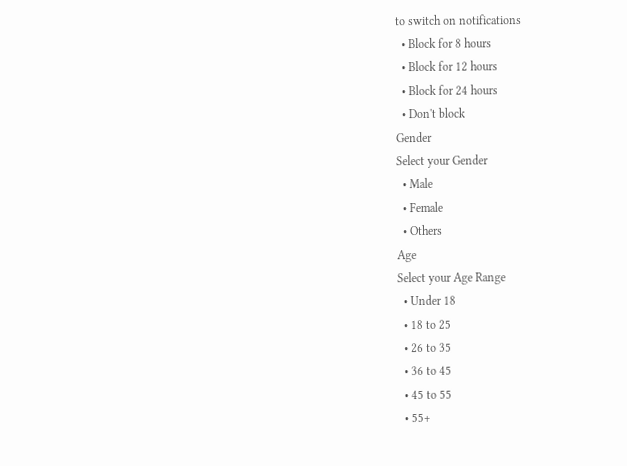to switch on notifications
  • Block for 8 hours
  • Block for 12 hours
  • Block for 24 hours
  • Don't block
Gender
Select your Gender
  • Male
  • Female
  • Others
Age
Select your Age Range
  • Under 18
  • 18 to 25
  • 26 to 35
  • 36 to 45
  • 45 to 55
  • 55+